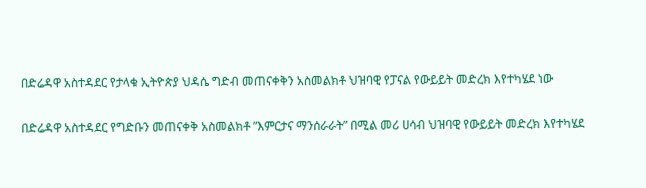በድሬዳዋ አስተዳደር የታላቁ ኢትዮጵያ ህዳሴ ግድብ መጠናቀቅን አስመልክቶ ህዝባዊ የፓናል የውይይት መድረክ እየተካሄደ ነው

በድሬዳዋ አስተዳደር የግድቡን መጠናቀቅ አስመልክቶ ”እምርታና ማንሰራራት” በሚል መሪ ሀሳብ ህዝባዊ የውይይት መድረክ እየተካሄደ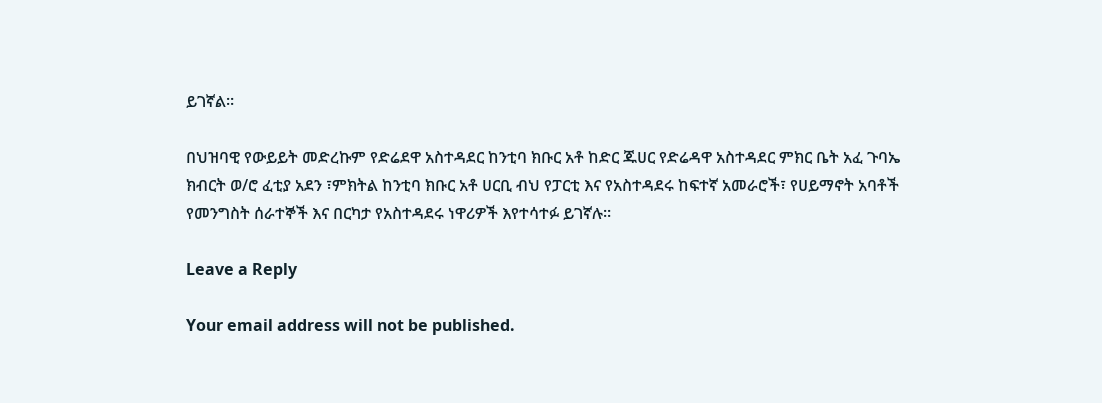ይገኛል።

በህዝባዊ የውይይት መድረኩም የድሬደዋ አስተዳደር ከንቲባ ክቡር አቶ ከድር ጁሀር የድሬዳዋ አስተዳደር ምክር ቤት አፈ ጉባኤ ክብርት ወ/ሮ ፈቲያ አደን ፣ምክትል ከንቲባ ክቡር አቶ ሀርቢ ብህ የፓርቲ እና የአስተዳደሩ ከፍተኛ አመራሮች፣ የሀይማኖት አባቶች የመንግስት ሰራተኞች እና በርካታ የአስተዳደሩ ነዋሪዎች እየተሳተፉ ይገኛሉ።

Leave a Reply

Your email address will not be published.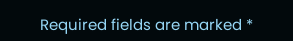Required fields are marked *